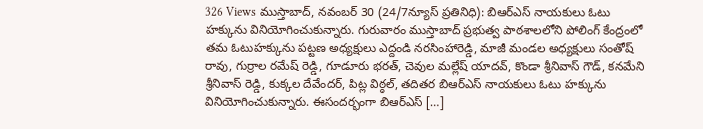326 Views ముస్తాబాద్, నవంబర్ 30 (24/7న్యూస్ ప్రతినిధి): బిఆర్ఎస్ నాయకులు ఓటు హక్కును వినియోగించుకున్నారు. గురువారం ముస్తాబాద్ ప్రభుత్వ పాఠశాలలోని పోలింగ్ కేంద్రంలో తమ ఓటుహక్కును పట్టణ అధ్యక్షులు ఎద్దండి నరసింహారెడ్డి, మాజీ మండల అధ్యక్షులు సంతోష్ రావు, గుర్రాల రమేష్ రెడ్డి, గూడూరు భరత్, చెవుల మల్లేష్ యాదవ్, కొండా శ్రీనివాస్ గౌడ్, కనమేని శ్రీనివాస్ రెడ్డి, కుక్కల దేవేందర్, పిట్ల విఠ్ఠల్, తదితర బిఆర్ఎస్ నాయకులు ఓటు హక్కును వినియోగించుకున్నారు. ఈసందర్భంగా బిఆర్ఎస్ […]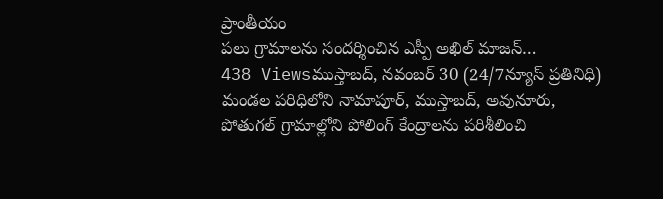ప్రాంతీయం
పలు గ్రామాలను సందర్శించిన ఎస్పీ అఖిల్ మాజన్…
438 Viewsముస్తాబద్, నవంబర్ 30 (24/7న్యూస్ ప్రతినిధి) మండల పరిధిలోని నామాపూర్, ముస్తాబద్, అవునూరు, పోతుగల్ గ్రామాల్లోని పోలింగ్ కేంద్రాలను పరిశీలించి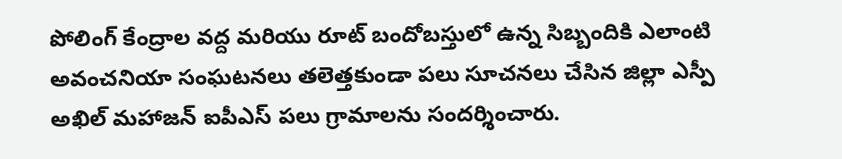పోలింగ్ కేంద్రాల వద్ద మరియు రూట్ బందోబస్తులో ఉన్న సిబ్బందికి ఎలాంటి అవంచనియా సంఘటనలు తలెత్తకుండా పలు సూచనలు చేసిన జిల్లా ఎస్పీ అఖిల్ మహాజన్ ఐపీఎస్ పలు గ్రామాలను సందర్శించారు.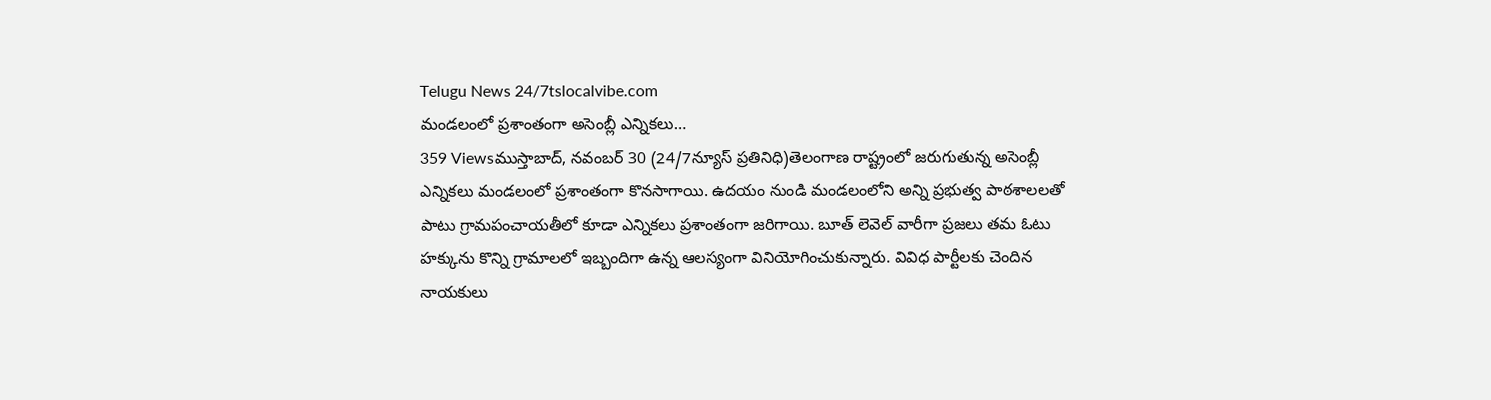Telugu News 24/7tslocalvibe.com
మండలంలో ప్రశాంతంగా అసెంబ్లీ ఎన్నికలు…
359 Viewsముస్తాబాద్, నవంబర్ 30 (24/7న్యూస్ ప్రతినిధి)తెలంగాణ రాష్ట్రంలో జరుగుతున్న అసెంబ్లీ ఎన్నికలు మండలంలో ప్రశాంతంగా కొనసాగాయి. ఉదయం నుండి మండలంలోని అన్ని ప్రభుత్వ పాఠశాలలతో పాటు గ్రామపంచాయతీలో కూడా ఎన్నికలు ప్రశాంతంగా జరిగాయి. బూత్ లెవెల్ వారీగా ప్రజలు తమ ఓటు హక్కును కొన్ని గ్రామాలలో ఇబ్బందిగా ఉన్న ఆలస్యంగా వినియోగించుకున్నారు. వివిధ పార్టీలకు చెందిన నాయకులు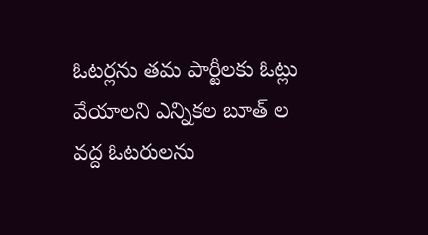ఓటర్లను తమ పార్టీలకు ఓట్లు వేయాలని ఎన్నికల బూత్ ల వద్ద ఓటరులను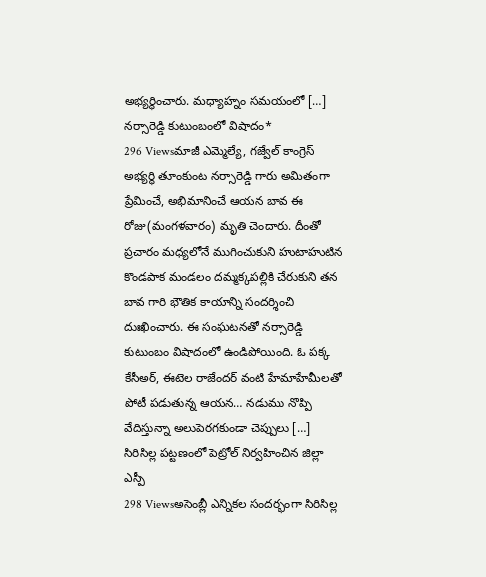అభ్యర్థించారు. మధ్యాహ్నం సమయంలో […]
నర్సారెడ్డి కుటుంబంలో విషాదం*
296 Viewsమాజీ ఎమ్మెల్యే, గజ్వేల్ కాంగ్రెస్ అభ్యర్థి తూంకుంట నర్సారెడ్డి గారు అమితంగా ప్రేమించే, అభిమానించే ఆయన బావ ఈ రోజు(మంగళవారం) మృతి చెందారు. దీంతో ప్రచారం మధ్యలోనే ముగించుకుని హుటాహుటిన కొండపాక మండలం దమ్మక్కపల్లికి చేరుకుని తన బావ గారి భౌతిక కాయాన్ని సందర్శించి దుఃఖించారు. ఈ సంఘటనతో నర్సారెడ్డి కుటుంబం విషాదంలో ఉండిపోయింది. ఓ పక్క కేసీఅర్, ఈటెల రాజేందర్ వంటి హేమాహేమీలతో పోటీ పడుతున్న ఆయన… నడుము నొప్పి వేదిస్తున్నా అలుపెరగకుండా చెప్పులు […]
సిరిసిల్ల పట్టణంలో పెట్రోల్ నిర్వహించిన జిల్లా ఎస్పీ
298 Viewsఅసెంబ్లీ ఎన్నికల సందర్భంగా సిరిసిల్ల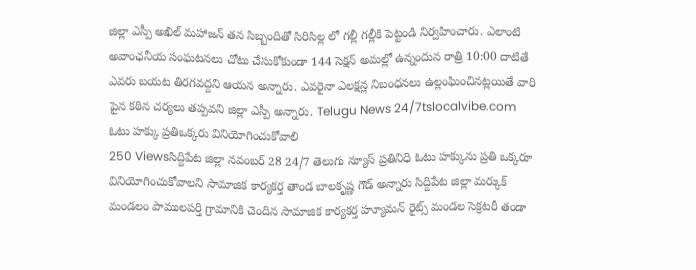జిల్లా ఎస్పీ అఖిల్ మహాజన్ తన సిబ్బందితో సిరిసిల్ల లో గల్లీ గల్లీకి పెట్టండి నిర్వహించారు. ఎలాంటి అవాంఛనీయ సంఘటనలు చోటు చేసుకోకుండా 144 సెక్షన్ అమల్లో ఉన్నందున రాత్రి 10:00 దాటితే ఎవరు బయట తిరగవద్దని ఆయన అన్నారు. ఎవరైనా ఎలక్షన్ల నిబంధనలు ఉల్లంఘించినట్లయితే వారి పైన కఠిన చర్యలు తప్పవని జిల్లా ఎస్పీ అన్నారు. Telugu News 24/7tslocalvibe.com
ఓటు హక్కు ప్రతిఒక్కరు వినియోగించుకోవాలి
250 Viewsసిద్దిపేట జిల్లా నవంబర్ 28 24/7 తెలుగు న్యూస్ ప్రతినిధి ఓటు హక్కును ప్రతి ఒక్కరూ వినియోగించుకోవాలని సామాజిక కార్యకర్త తాండ బాలకృష్ణ గౌడ్ అన్నారు సిద్దిపేట జిల్లా మర్కుక్ మండలం పాములపర్తి గ్రామానికి చెందిన సామాజిక కార్యకర్త హ్యూమన్ రైట్స్ మండల సెక్రటరీ తండా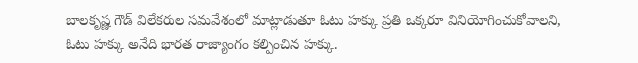బాలకృష్ణ గౌడ్ విలేకరుల సమవేశంలో మాట్లాడుతూ ఓటు హక్కు ప్రతి ఒక్కరూ వినియోగించుకోవాలని, ఓటు హక్కు అనేది భారత రాజ్యాంగం కల్పించిన హక్కు.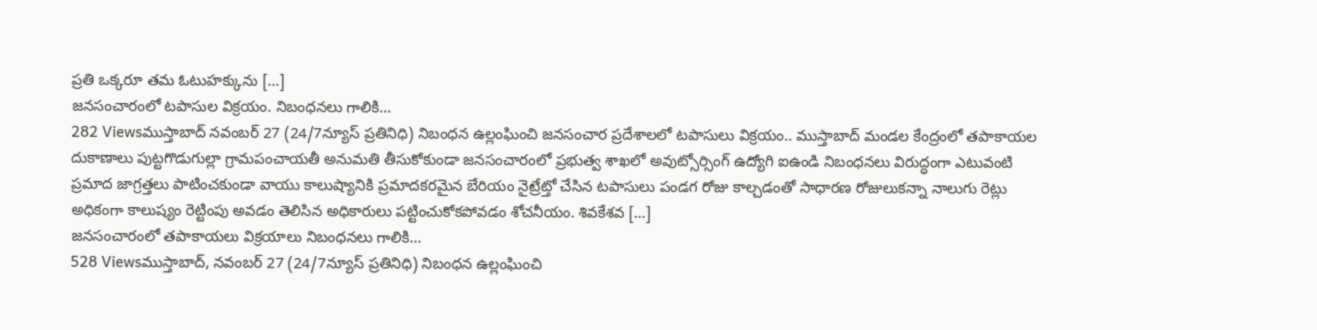ప్రతి ఒక్కరూ తమ ఓటుహక్కును […]
జనసంచారంలో టపాసుల విక్రయం. నిబంధనలు గాలికి…
282 Viewsముస్తాబాద్ నవంబర్ 27 (24/7న్యూస్ ప్రతినిధి) నిబంధన ఉల్లంఘించి జనసంచార ప్రదేశాలలో టపాసులు విక్రయం.. ముస్తాబాద్ మండల కేంద్రంలో తపాకాయల దుకాణాలు పుట్టగొడుగుల్లా గ్రామపంచాయతీ అనుమతి తీసుకోకుండా జనసంచారంలో ప్రభుత్వ శాఖలో అవుట్సోర్సింగ్ ఉద్యోగి ఐఉండి నిబంధనలు విరుద్ధంగా ఎటువంటి ప్రమాద జాగ్రత్తలు పాటించకుండా వాయు కాలుష్యానికి ప్రమాదకరమైన బేరియం నైట్రేట్తో చేసిన టపాసులు పండగ రోజు కాల్చడంతో సాధారణ రోజులుకన్నా నాలుగు రెట్లు అధికంగా కాలుష్యం రెట్టింపు అవడం తెలిసిన అధికారులు పట్టించుకోకపోవడం శోచనీయం. శివకేశవ […]
జనసంచారంలో తపాకాయలు విక్రయాలు నిబంధనలు గాలికి…
528 Viewsముస్తాబాద్, నవంబర్ 27 (24/7న్యూస్ ప్రతినిధి) నిబంధన ఉల్లంఘించి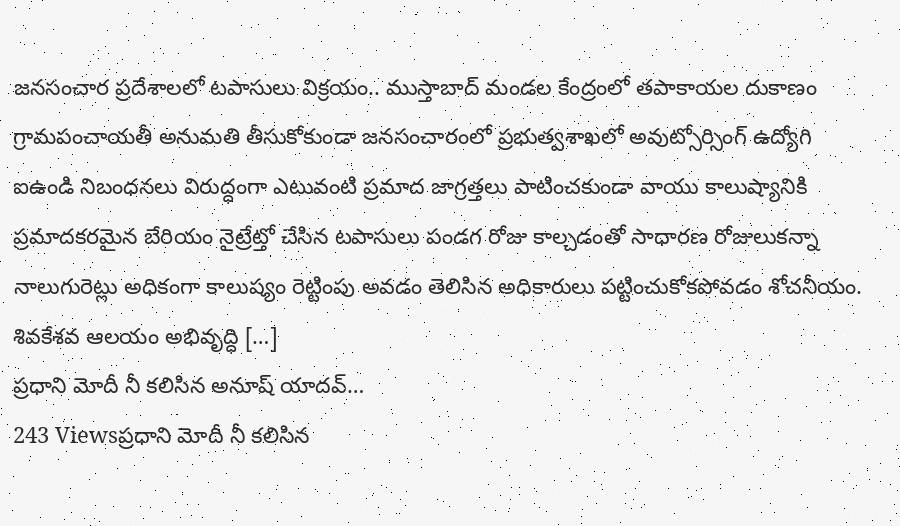జనసంచార ప్రదేశాలలో టపాసులు విక్రయం.. ముస్తాబాద్ మండల కేంద్రంలో తపాకాయల దుకాణం గ్రామపంచాయతీ అనుమతి తీసుకోకుండా జనసంచారంలో ప్రభుత్వశాఖలో అవుట్సోర్సింగ్ ఉద్యోగి ఐఉండి నిబంధనలు విరుద్ధంగా ఎటువంటి ప్రమాద జాగ్రత్తలు పాటించకుండా వాయు కాలుష్యానికి ప్రమాదకరమైన బేరియం నైట్రేట్తో చేసిన టపాసులు పండగ రోజు కాల్చడంతో సాధారణ రోజులుకన్నా నాలుగురెట్లు అధికంగా కాలుష్యం రెట్టింపు అవడం తెలిసిన అధికారులు పట్టించుకోకపోవడం శోచనీయం. శివకేశవ ఆలయం అభివృద్ధి […]
ప్రధాని మోదీ నీ కలిసిన అనూష్ యాదవ్…
243 Viewsప్రధాని మోదీ నీ కలిసిన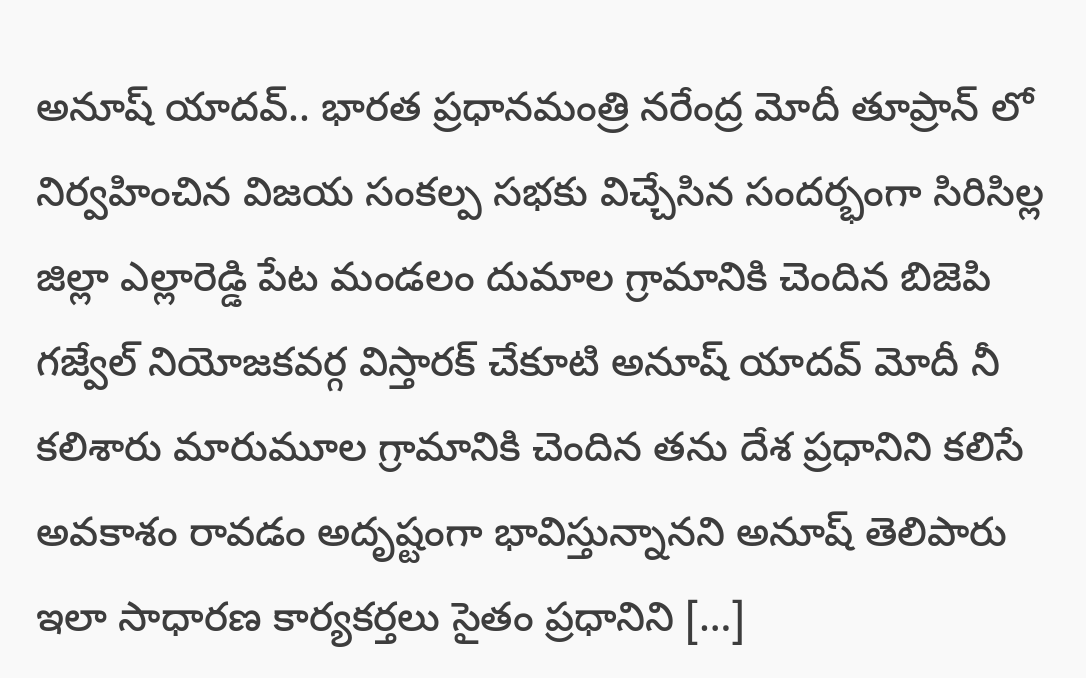అనూష్ యాదవ్.. భారత ప్రధానమంత్రి నరేంద్ర మోదీ తూప్రాన్ లో నిర్వహించిన విజయ సంకల్ప సభకు విచ్చేసిన సందర్భంగా సిరిసిల్ల జిల్లా ఎల్లారెడ్డి పేట మండలం దుమాల గ్రామానికి చెందిన బిజెపి గజ్వేల్ నియోజకవర్గ విస్తారక్ చేకూటి అనూష్ యాదవ్ మోదీ నీ కలిశారు మారుమూల గ్రామానికి చెందిన తను దేశ ప్రధానిని కలిసే అవకాశం రావడం అదృష్టంగా భావిస్తున్నానని అనూష్ తెలిపారు ఇలా సాధారణ కార్యకర్తలు సైతం ప్రధానిని […]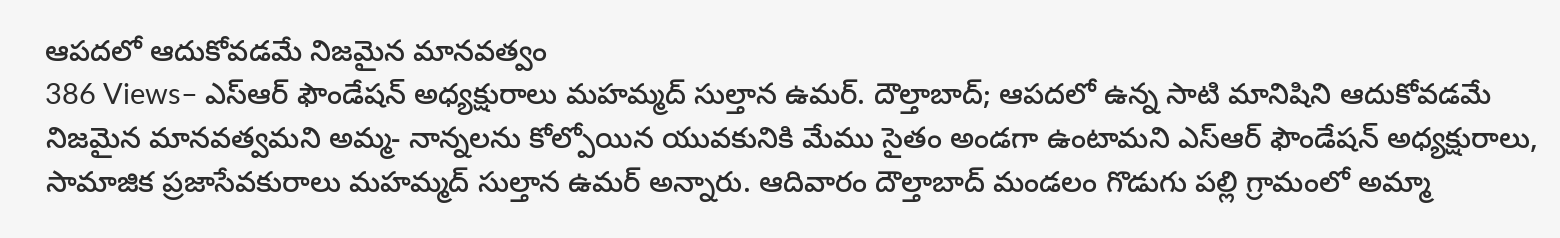ఆపదలో ఆదుకోవడమే నిజమైన మానవత్వం
386 Views– ఎస్ఆర్ ఫౌండేషన్ అధ్యక్షురాలు మహమ్మద్ సుల్తాన ఉమర్. దౌల్తాబాద్; ఆపదలో ఉన్న సాటి మానిషిని ఆదుకోవడమే నిజమైన మానవత్వమని అమ్మ- నాన్నలను కోల్పోయిన యువకునికి మేము సైతం అండగా ఉంటామని ఎస్ఆర్ ఫౌండేషన్ అధ్యక్షురాలు, సామాజిక ప్రజాసేవకురాలు మహమ్మద్ సుల్తాన ఉమర్ అన్నారు. ఆదివారం దౌల్తాబాద్ మండలం గొడుగు పల్లి గ్రామంలో అమ్మా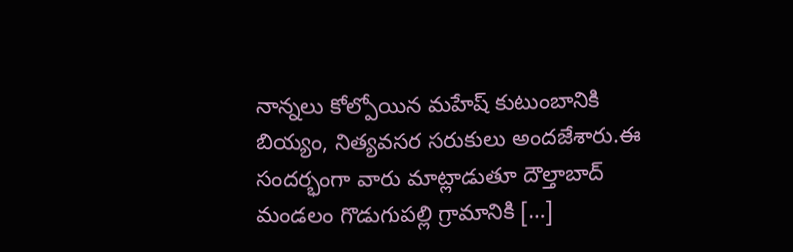నాన్నలు కోల్పోయిన మహేష్ కుటుంబానికి బియ్యం, నిత్యవసర సరుకులు అందజేశారు.ఈ సందర్భంగా వారు మాట్లాడుతూ దౌల్తాబాద్ మండలం గొడుగుపల్లి గ్రామానికి […]